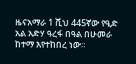ዜናአማራ 1 ሺህ 445ኛው የዒድ አል አድሃ ዓረፋ በዓል በሁመራ ከተማ እየተከበረ ነው።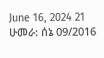June 16, 2024 21 ሁመራ: ሰኔ 09/2016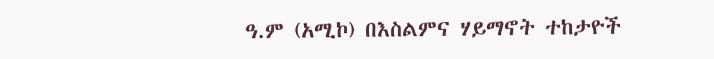ዓ.ም (አሚኮ) በእስልምና ሃይማኖት ተከታዮች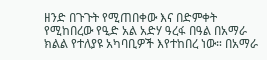ዘንድ በጉጉት የሚጠበቀው እና በድምቀት የሚከበረው የዒድ አል አድሃ ዓረፋ በዓል በአማራ ክልል የተለያዩ አካባቢዎች እየተከበረ ነው። በአማራ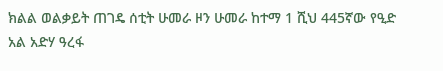ክልል ወልቃይት ጠገዴ ሰቲት ሁመራ ዞን ሁመራ ከተማ 1 ሺህ 445ኛው የዒድ አል አድሃ ዓረፋ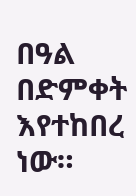በዓል በድምቀት እየተከበረ ነው።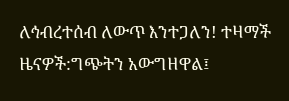ለኅብረተሰብ ለውጥ እንተጋለን! ተዛማች ዜናዎች:ግጭትን አውግዘዋል፤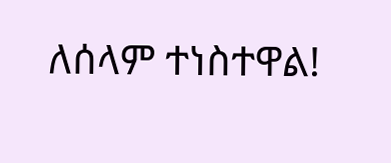ለሰላም ተነስተዋል!